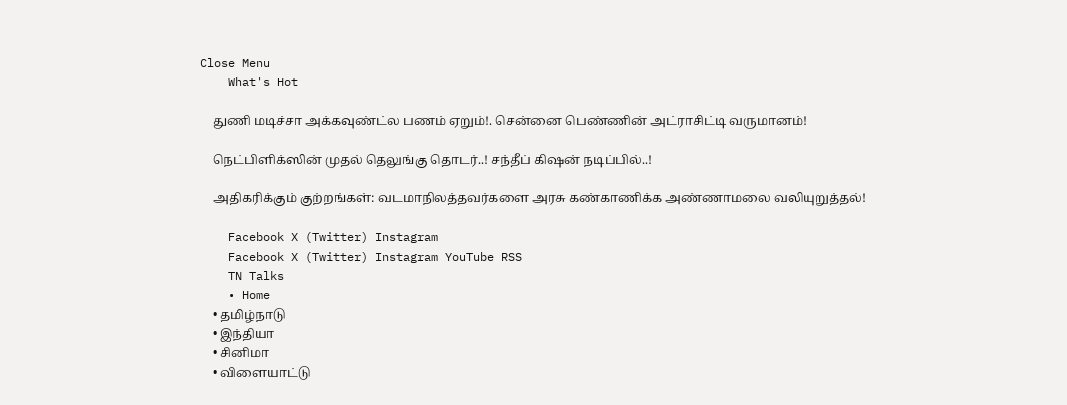Close Menu
    What's Hot

    துணி மடிச்சா அக்கவுண்ட்ல பணம் ஏறும்!. சென்னை பெண்ணின் அட்ராசிட்டி வருமானம்!

    நெட்பிளிக்ஸின் முதல் தெலுங்கு தொடர்..! சந்தீப் கிஷன் நடிப்பில்..!

    அதிகரிக்கும் குற்றங்கள்: வடமாநிலத்தவர்களை அரசு கண்காணிக்க அண்ணாமலை வலியுறுத்தல்!

    Facebook X (Twitter) Instagram
    Facebook X (Twitter) Instagram YouTube RSS
    TN Talks
    • Home
    • தமிழ்நாடு
    • இந்தியா
    • சினிமா
    • விளையாட்டு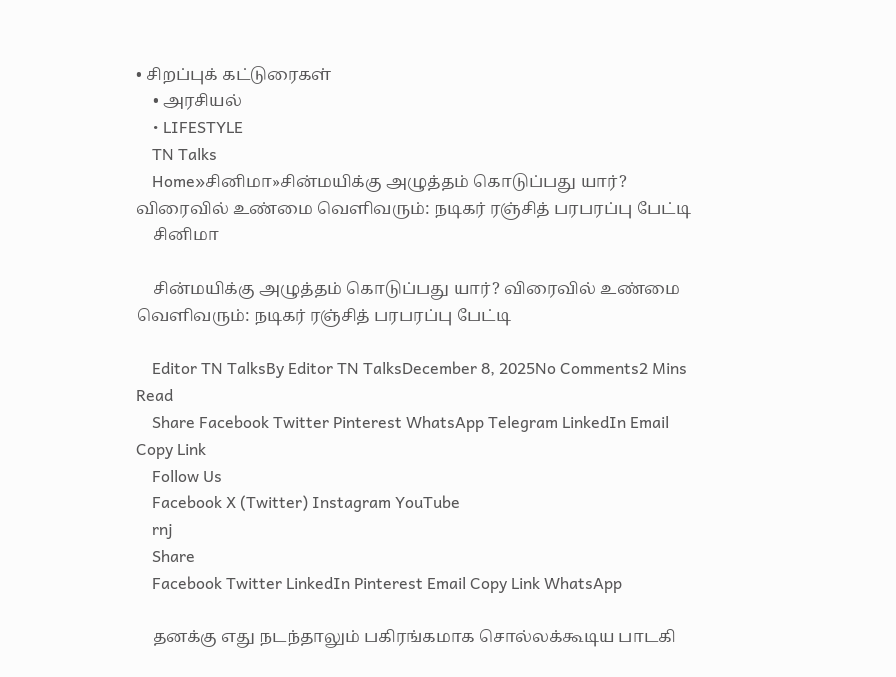• சிறப்புக் கட்டுரைகள்
    • அரசியல்
    • LIFESTYLE
    TN Talks
    Home»சினிமா»சின்மயிக்கு அழுத்தம் கொடுப்பது யார்? விரைவில் உண்மை வெளிவரும்: நடிகர் ரஞ்சித் பரபரப்பு பேட்டி
    சினிமா

    சின்மயிக்கு அழுத்தம் கொடுப்பது யார்? விரைவில் உண்மை வெளிவரும்: நடிகர் ரஞ்சித் பரபரப்பு பேட்டி

    Editor TN TalksBy Editor TN TalksDecember 8, 2025No Comments2 Mins Read
    Share Facebook Twitter Pinterest WhatsApp Telegram LinkedIn Email Copy Link
    Follow Us
    Facebook X (Twitter) Instagram YouTube
    rnj
    Share
    Facebook Twitter LinkedIn Pinterest Email Copy Link WhatsApp

    தனக்கு எது நடந்தாலும் பகிரங்கமாக சொல்லக்கூடிய பாடகி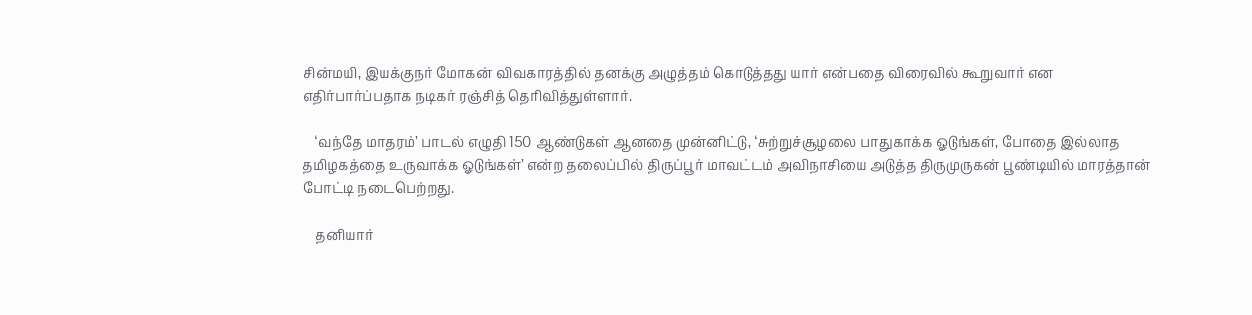சின்மயி, இயக்குநர் மோகன் விவகாரத்தில் தனக்கு அழுத்தம் கொடுத்தது யார் என்பதை விரைவில் கூறுவார் என எதிர்பார்ப்பதாக நடிகர் ரஞ்சித் தெரிவித்துள்ளார்.

    ‘வந்தே மாதரம்’ பாடல் எழுதி 150 ஆண்டுகள் ஆனதை முன்னிட்டு, ‘சுற்றுச்சூழலை பாதுகாக்க ஓடுங்கள், போதை இல்லாத தமிழகத்தை உருவாக்க ஓடுங்கள்’ என்ற தலைப்பில் திருப்பூர் மாவட்டம் அவிநாசியை அடுத்த திருமுருகன் பூண்டியில் மாரத்தான் போட்டி நடைபெற்றது.

    தனியார்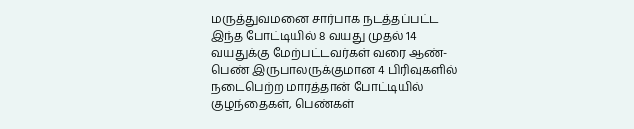மருத்துவமனை சார்பாக நடத்தப்பட்ட இந்த போட்டியில் 8 வயது முதல் 14 வயதுக்கு மேற்பட்டவர்கள் வரை ஆண்- பெண் இருபாலருக்குமான 4 பிரிவுகளில் நடைபெற்ற மாரத்தான் போட்டியில் குழந்தைகள், பெண்கள்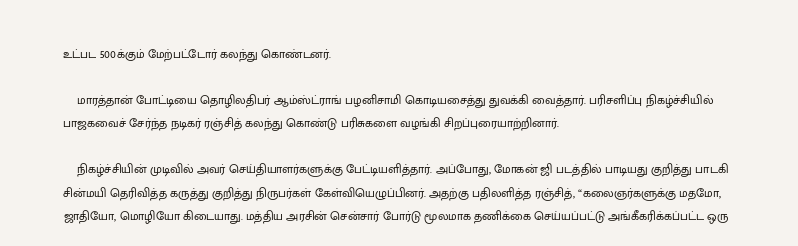உட்பட 500க்கும் மேற்பட்டோர் கலந்து கொண்டனர்.

    மாரத்தான் போட்டியை தொழிலதிபர் ஆம்ஸ்ட்ராங் பழனிசாமி கொடியசைத்து துவக்கி வைத்தார். பரிசளிப்பு நிகழ்ச்சியில் பாஜகவைச் சேர்ந்த நடிகர் ரஞ்சித் கலந்து கொண்டு பரிசுகளை வழங்கி சிறப்புரையாற்றினார்.

    நிகழ்ச்சியின் முடிவில் அவர் செய்தியாளர்களுக்கு பேட்டியளித்தார். அப்போது, மோகன் ஜி படத்தில் பாடியது குறித்து பாடகி சின்மயி தெரிவித்த கருத்து குறித்து நிருபர்கள் கேள்வியெழுப்பினர். அதற்கு பதிலளித்த ரஞ்சித், “கலைஞர்களுக்கு மதமோ, ஜாதியோ, மொழியோ கிடையாது. மத்திய அரசின் சென்சார் போர்டு மூலமாக தணிக்கை செய்யப்பட்டு அங்கீகரிக்கப்பட்ட ஒரு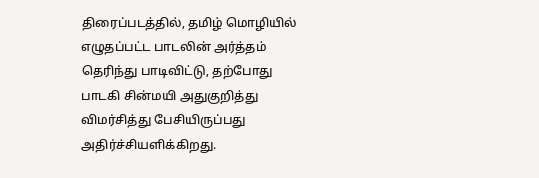திரைப்படத்தில், தமிழ் மொழியில் எழுதப்பட்ட பாடலின் அர்த்தம் தெரிந்து பாடிவிட்டு, தற்போது பாடகி சின்மயி அதுகுறித்து விமர்சித்து பேசியிருப்பது அதிர்ச்சியளிக்கிறது.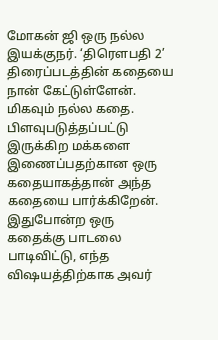மோகன் ஜி ஒரு நல்ல இயக்குநர். ‘திரௌபதி 2’ திரைப்படத்தின் கதையை நான் கேட்டுள்ளேன். மிகவும் நல்ல கதை. பிளவுபடுத்தப்பட்டு இருக்கிற மக்களை இணைப்பதற்கான ஒரு கதையாகத்தான் அந்த கதையை பார்க்கிறேன். இதுபோன்ற ஒரு கதைக்கு பாடலை பாடிவிட்டு, எந்த விஷயத்திற்காக அவர்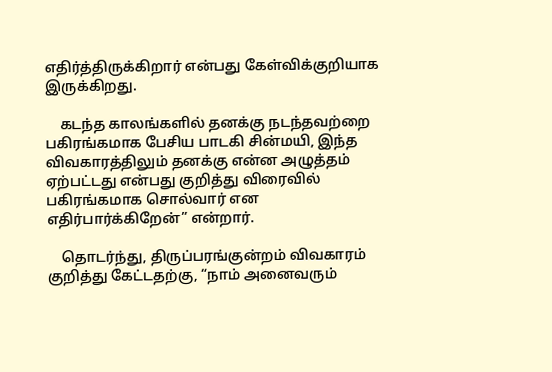எதிர்த்திருக்கிறார் என்பது கேள்விக்குறியாக இருக்கிறது.

    கடந்த காலங்களில் தனக்கு நடந்தவற்றை பகிரங்கமாக பேசிய பாடகி சின்மயி, இந்த விவகாரத்திலும் தனக்கு என்ன அழுத்தம் ஏற்பட்டது என்பது குறித்து விரைவில் பகிரங்கமாக சொல்வார் என எதிர்பார்க்கிறேன்” என்றார்.

    தொடர்ந்து, திருப்பரங்குன்றம் விவகாரம் குறித்து கேட்டதற்கு, “நாம் அனைவரும்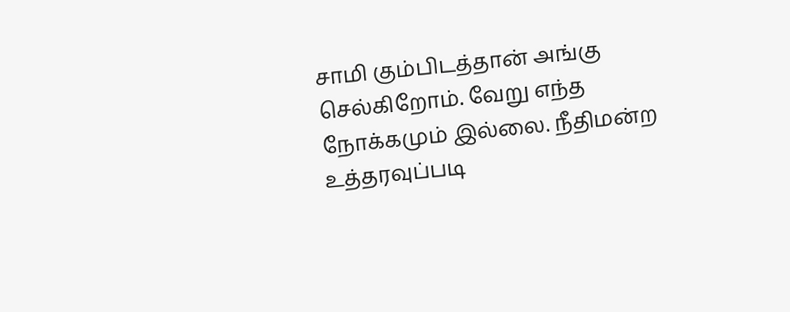சாமி கும்பிடத்தான் அங்கு செல்கிறோம். வேறு எந்த நோக்கமும் இல்லை. நீதிமன்ற உத்தரவுப்படி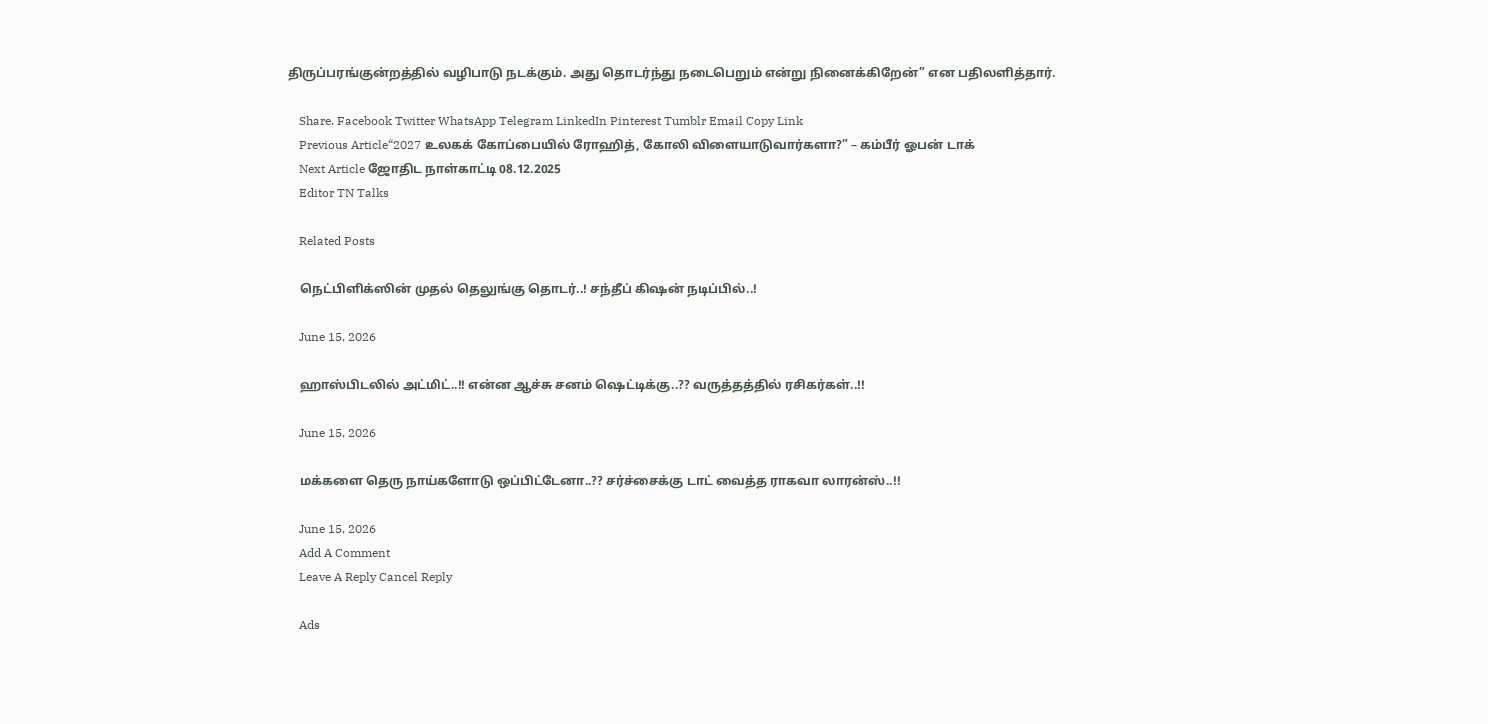திருப்பரங்குன்றத்தில் வழிபாடு நடக்கும். அது தொடர்ந்து நடைபெறும் என்று நினைக்கிறேன்” என பதிலளித்தார்.

    Share. Facebook Twitter WhatsApp Telegram LinkedIn Pinterest Tumblr Email Copy Link
    Previous Article“2027 உலகக் கோப்பையில் ரோஹித், கோலி விளையாடுவார்களா?” – கம்பீர் ஓபன் டாக்
    Next Article ஜோதிட நாள்காட்டி 08.12.2025
    Editor TN Talks

    Related Posts

    நெட்பிளிக்ஸின் முதல் தெலுங்கு தொடர்..! சந்தீப் கிஷன் நடிப்பில்..!

    June 15, 2026

    ஹாஸ்பிடலில் அட்மிட்..!! என்ன ஆச்சு சனம் ஷெட்டிக்கு..?? வருத்தத்தில் ரசிகர்கள்..!!

    June 15, 2026

    மக்களை தெரு நாய்களோடு ஒப்பிட்டேனா..?? சர்ச்சைக்கு டாட் வைத்த ராகவா லாரன்ஸ்..!!

    June 15, 2026
    Add A Comment
    Leave A Reply Cancel Reply

    Ads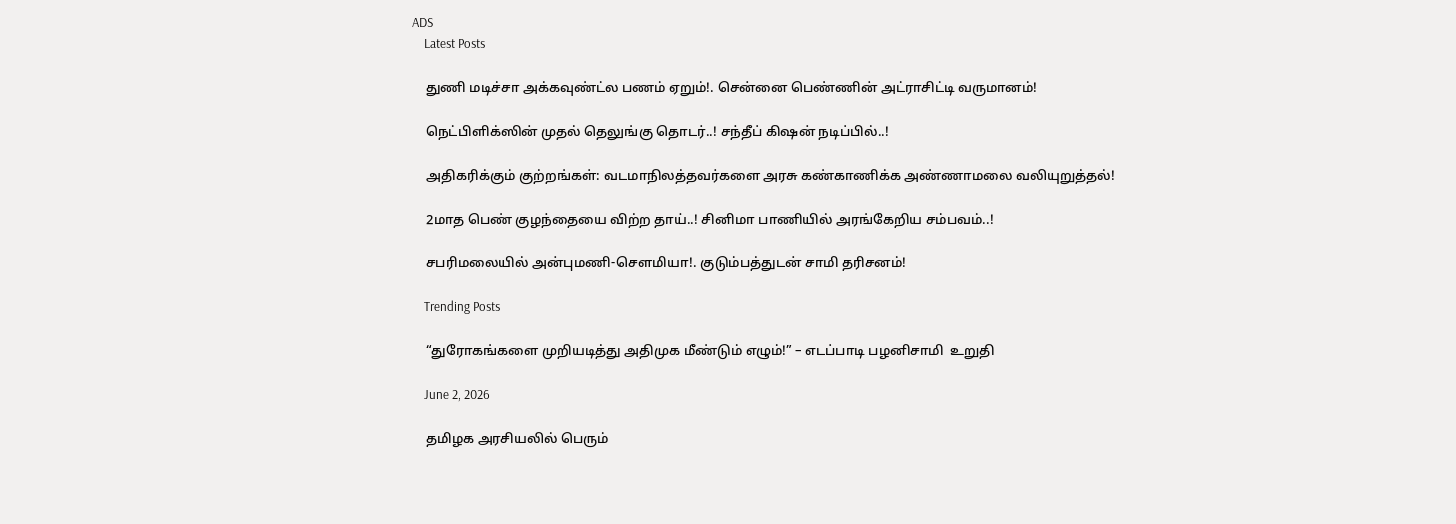ADS
    Latest Posts

    துணி மடிச்சா அக்கவுண்ட்ல பணம் ஏறும்!. சென்னை பெண்ணின் அட்ராசிட்டி வருமானம்!

    நெட்பிளிக்ஸின் முதல் தெலுங்கு தொடர்..! சந்தீப் கிஷன் நடிப்பில்..!

    அதிகரிக்கும் குற்றங்கள்: வடமாநிலத்தவர்களை அரசு கண்காணிக்க அண்ணாமலை வலியுறுத்தல்!

    2மாத பெண் குழந்தையை விற்ற தாய்..! சினிமா பாணியில் அரங்கேறிய சம்பவம்..!

    சபரிமலையில் அன்புமணி-சௌமியா!. குடும்பத்துடன் சாமி தரிசனம்!

    Trending Posts

    “துரோகங்களை முறியடித்து அதிமுக மீண்டும் எழும்!” – எடப்பாடி பழனிசாமி  உறுதி

    June 2, 2026

    தமிழக அரசியலில் பெரும்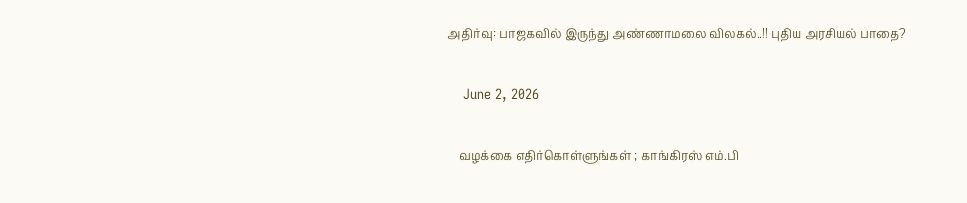அதிர்வு: பாஜகவில் இருந்து அண்ணாமலை விலகல்..!! புதிய அரசியல் பாதை?

    June 2, 2026

    வழக்கை எதிர்கொள்ளுங்கள் ; காங்கிரஸ் எம்.பி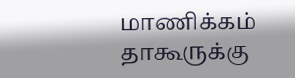மாணிக்கம் தாகூருக்கு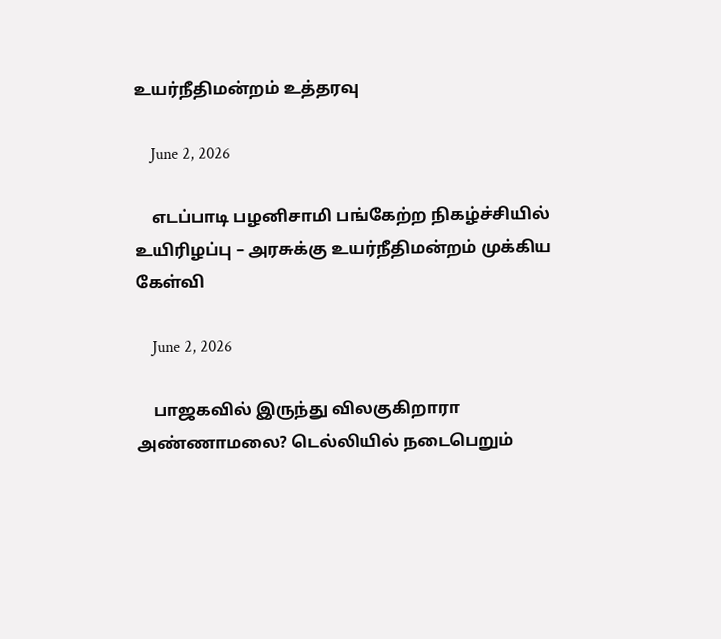உயர்நீதிமன்றம் உத்தரவு

    June 2, 2026

    எடப்பாடி பழனிசாமி பங்கேற்ற நிகழ்ச்சியில் உயிரிழப்பு – அரசுக்கு உயர்நீதிமன்றம் முக்கிய கேள்வி

    June 2, 2026

    பாஜகவில் இருந்து விலகுகிறாரா அண்ணாமலை? டெல்லியில் நடைபெறும்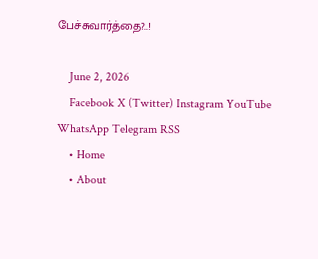பேச்சுவார்த்தை?..!

    June 2, 2026
    Facebook X (Twitter) Instagram YouTube WhatsApp Telegram RSS
    • Home
    • About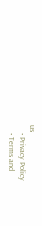us
    • Privacy Policy
    • Terms and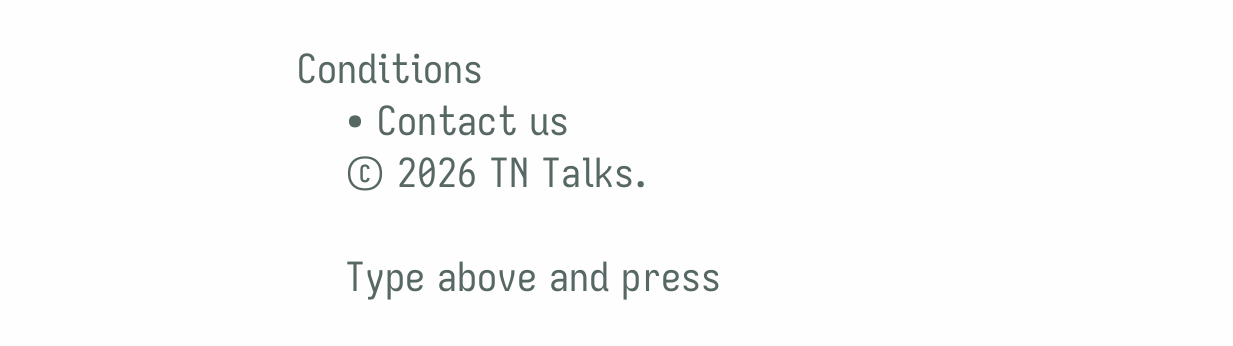Conditions
    • Contact us
    © 2026 TN Talks.

    Type above and press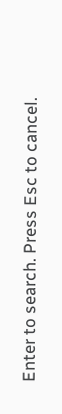Enter to search. Press Esc to cancel.